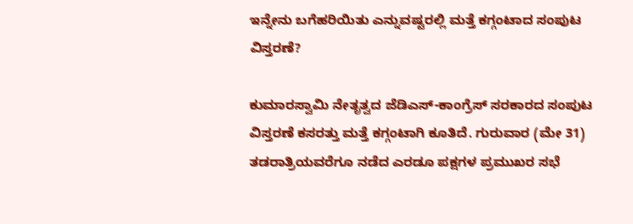ಇನ್ನೇನು ಬಗೆಹರಿಯಿತು ಎನ್ನುವಷ್ಟರಲ್ಲಿ ಮತ್ತೆ ಕಗ್ಗಂಟಾದ ಸಂಪುಟ ವಿಸ್ತರಣೆ?

ಕುಮಾರಸ್ವಾಮಿ ನೇತೃತ್ವದ ಜೆಡಿಎಸ್-ಕಾಂಗ್ರೆಸ್ ಸರಕಾರದ ಸಂಪುಟ ವಿಸ್ತರಣೆ ಕಸರತ್ತು ಮತ್ತೆ ಕಗ್ಗಂಟಾಗಿ ಕೂತಿದೆ. ಗುರುವಾರ (ಮೇ 31) ತಡರಾತ್ರಿಯವರೆಗೂ ನಡೆದ ಎರಡೂ ಪಕ್ಷಗಳ ಪ್ರಮುಖರ ಸಭೆ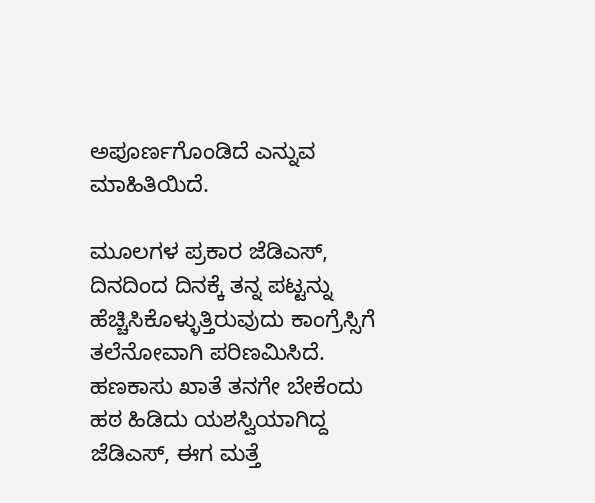ಅಪೂರ್ಣಗೊಂಡಿದೆ ಎನ್ನುವ ಮಾಹಿತಿಯಿದೆ.

ಮೂಲಗಳ ಪ್ರಕಾರ ಜೆಡಿಎಸ್, ದಿನದಿಂದ ದಿನಕ್ಕೆ ತನ್ನ ಪಟ್ಟನ್ನು ಹೆಚ್ಚಿಸಿಕೊಳ್ಳುತ್ತಿರುವುದು ಕಾಂಗ್ರೆಸ್ಸಿಗೆ ತಲೆನೋವಾಗಿ ಪರಿಣಮಿಸಿದೆ. ಹಣಕಾಸು ಖಾತೆ ತನಗೇ ಬೇಕೆಂದು ಹಠ ಹಿಡಿದು ಯಶಸ್ವಿಯಾಗಿದ್ದ ಜೆಡಿಎಸ್, ಈಗ ಮತ್ತೆ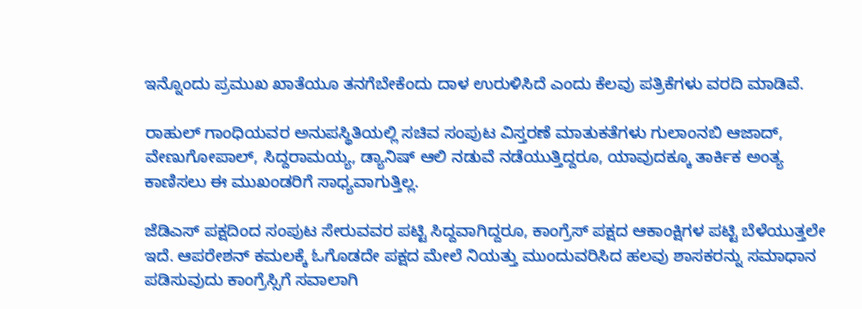ಇನ್ನೊಂದು ಪ್ರಮುಖ ಖಾತೆಯೂ ತನಗೆಬೇಕೆಂದು ದಾಳ ಉರುಳಿಸಿದೆ ಎಂದು ಕೆಲವು ಪತ್ರಿಕೆಗಳು ವರದಿ ಮಾಡಿವೆ.

ರಾಹುಲ್ ಗಾಂಧಿಯವರ ಅನುಪಸ್ಥಿತಿಯಲ್ಲಿ ಸಚಿವ ಸಂಪುಟ ವಿಸ್ತರಣೆ ಮಾತುಕತೆಗಳು ಗುಲಾಂನಬಿ ಆಜಾದ್, ವೇಣುಗೋಪಾಲ್, ಸಿದ್ದರಾಮಯ್ಯ, ಡ್ಯಾನಿಷ್ ಆಲಿ ನಡುವೆ ನಡೆಯುತ್ತಿದ್ದರೂ, ಯಾವುದಕ್ಕೂ ತಾರ್ಕಿಕ ಅಂತ್ಯ ಕಾಣಿಸಲು ಈ ಮುಖಂಡರಿಗೆ ಸಾಧ್ಯವಾಗುತ್ತಿಲ್ಲ.

ಜೆಡಿಎಸ್ ಪಕ್ಷದಿಂದ ಸಂಪುಟ ಸೇರುವವರ ಪಟ್ಟಿ ಸಿದ್ದವಾಗಿದ್ದರೂ, ಕಾಂಗ್ರೆಸ್ ಪಕ್ಷದ ಆಕಾಂಕ್ಷಿಗಳ ಪಟ್ಟಿ ಬೆಳೆಯುತ್ತಲೇ ಇದೆ. ಆಪರೇಶನ್ ಕಮಲಕ್ಕೆ ಓಗೊಡದೇ ಪಕ್ಷದ ಮೇಲೆ ನಿಯತ್ತು ಮುಂದುವರಿಸಿದ ಹಲವು ಶಾಸಕರನ್ನು ಸಮಾಧಾನ ಪಡಿಸುವುದು ಕಾಂಗ್ರೆಸ್ಸಿಗೆ ಸವಾಲಾಗಿ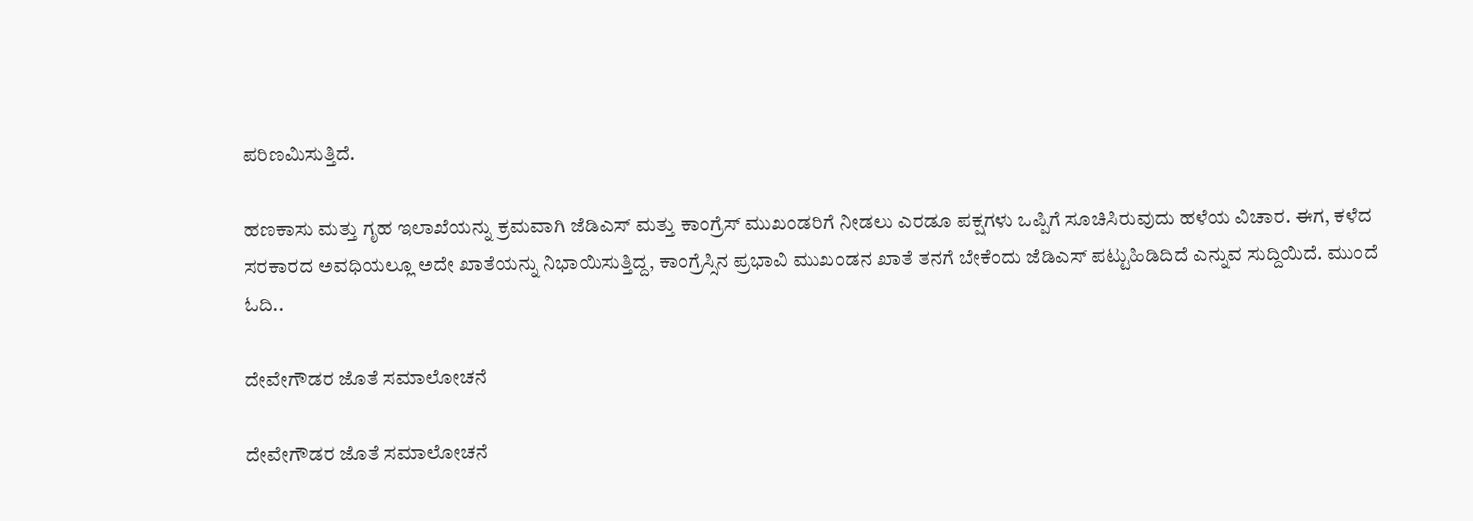ಪರಿಣಮಿಸುತ್ತಿದೆ.

ಹಣಕಾಸು ಮತ್ತು ಗೃಹ ಇಲಾಖೆಯನ್ನು ಕ್ರಮವಾಗಿ ಜೆಡಿಎಸ್ ಮತ್ತು ಕಾಂಗ್ರೆಸ್ ಮುಖಂಡರಿಗೆ ನೀಡಲು ಎರಡೂ ಪಕ್ಷಗಳು ಒಪ್ಪಿಗೆ ಸೂಚಿಸಿರುವುದು ಹಳೆಯ ವಿಚಾರ. ಈಗ, ಕಳೆದ ಸರಕಾರದ ಅವಧಿಯಲ್ಲೂ ಅದೇ ಖಾತೆಯನ್ನು ನಿಭಾಯಿಸುತ್ತಿದ್ದ, ಕಾಂಗ್ರೆಸ್ಸಿನ ಪ್ರಭಾವಿ ಮುಖಂಡನ ಖಾತೆ ತನಗೆ ಬೇಕೆಂದು ಜೆಡಿಎಸ್ ಪಟ್ಟುಹಿಡಿದಿದೆ ಎನ್ನುವ ಸುದ್ದಿಯಿದೆ. ಮುಂದೆ ಓದಿ..

ದೇವೇಗೌಡರ ಜೊತೆ ಸಮಾಲೋಚನೆ

ದೇವೇಗೌಡರ ಜೊತೆ ಸಮಾಲೋಚನೆ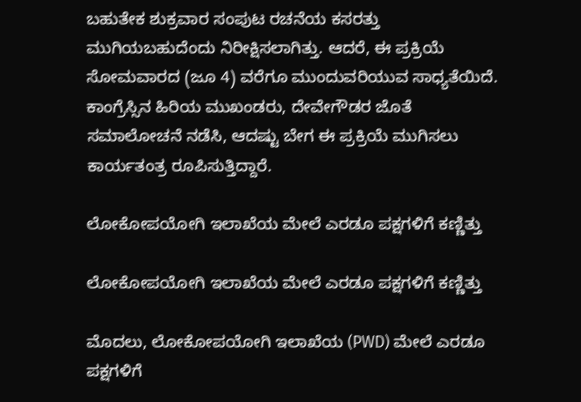ಬಹುತೇಕ ಶುಕ್ರವಾರ ಸಂಪುಟ ರಚನೆಯ ಕಸರತ್ತು ಮುಗಿಯಬಹುದೆಂದು ನಿರೀಕ್ಷಿಸಲಾಗಿತ್ತು. ಆದರೆ, ಈ ಪ್ರಕ್ರಿಯೆ ಸೋಮವಾರದ (ಜೂ 4) ವರೆಗೂ ಮುಂದುವರಿಯುವ ಸಾಧ್ಯತೆಯಿದೆ. ಕಾಂಗ್ರೆಸ್ಸಿನ ಹಿರಿಯ ಮುಖಂಡರು, ದೇವೇಗೌಡರ ಜೊತೆ ಸಮಾಲೋಚನೆ ನಡೆಸಿ, ಆದಷ್ಟು ಬೇಗ ಈ ಪ್ರಕ್ರಿಯೆ ಮುಗಿಸಲು ಕಾರ್ಯತಂತ್ರ ರೂಪಿಸುತ್ತಿದ್ದಾರೆ.

ಲೋಕೋಪಯೋಗಿ ಇಲಾಖೆಯ ಮೇಲೆ ಎರಡೂ ಪಕ್ಷಗಳಿಗೆ ಕಣ್ಣಿತ್ತು

ಲೋಕೋಪಯೋಗಿ ಇಲಾಖೆಯ ಮೇಲೆ ಎರಡೂ ಪಕ್ಷಗಳಿಗೆ ಕಣ್ಣಿತ್ತು

ಮೊದಲು, ಲೋಕೋಪಯೋಗಿ ಇಲಾಖೆಯ (PWD) ಮೇಲೆ ಎರಡೂ ಪಕ್ಷಗಳಿಗೆ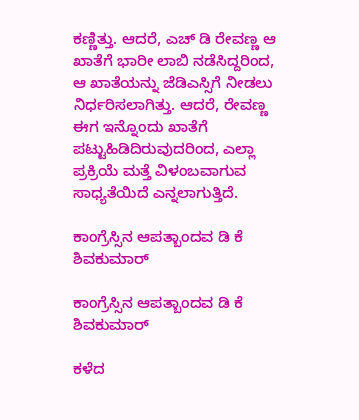ಕಣ್ಣಿತ್ತು. ಆದರೆ, ಎಚ್ ಡಿ ರೇವಣ್ಣ ಆ ಖಾತೆಗೆ ಭಾರೀ ಲಾಬಿ ನಡೆಸಿದ್ದರಿಂದ, ಆ ಖಾತೆಯನ್ನು ಜೆಡಿಎಸ್ಸಿಗೆ ನೀಡಲು ನಿರ್ಧರಿಸಲಾಗಿತ್ತು. ಆದರೆ, ರೇವಣ್ಣ ಈಗ ಇನ್ನೊಂದು ಖಾತೆಗೆ ಪಟ್ಟುಹಿಡಿದಿರುವುದರಿಂದ, ಎಲ್ಲಾ ಪ್ರಕ್ರಿಯೆ ಮತ್ತೆ ವಿಳಂಬವಾಗುವ ಸಾಧ್ಯತೆಯಿದೆ ಎನ್ನಲಾಗುತ್ತಿದೆ.

ಕಾಂಗ್ರೆಸ್ಸಿನ ಆಪತ್ಬಾಂದವ ಡಿ ಕೆ ಶಿವಕುಮಾರ್

ಕಾಂಗ್ರೆಸ್ಸಿನ ಆಪತ್ಬಾಂದವ ಡಿ ಕೆ ಶಿವಕುಮಾರ್

ಕಳೆದ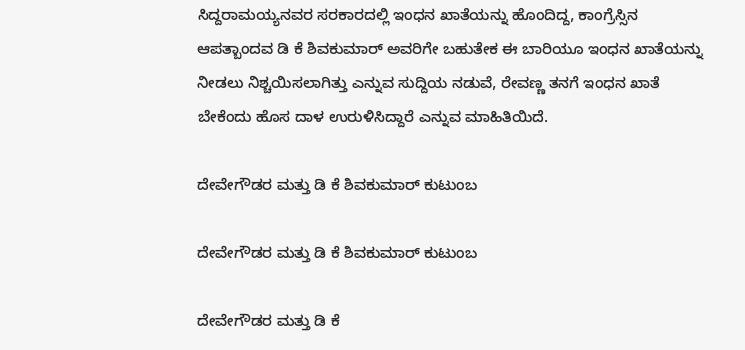ಸಿದ್ದರಾಮಯ್ಯನವರ ಸರಕಾರದಲ್ಲಿ ಇಂಧನ ಖಾತೆಯನ್ನು ಹೊಂದಿದ್ದ, ಕಾಂಗ್ರೆಸ್ಸಿನ ಆಪತ್ಬಾಂದವ ಡಿ ಕೆ ಶಿವಕುಮಾರ್ ಅವರಿಗೇ ಬಹುತೇಕ ಈ ಬಾರಿಯೂ ಇಂಧನ ಖಾತೆಯನ್ನು ನೀಡಲು ನಿಶ್ಚಯಿಸಲಾಗಿತ್ತು ಎನ್ನುವ ಸುದ್ದಿಯ ನಡುವೆ, ರೇವಣ್ಣ ತನಗೆ ಇಂಧನ ಖಾತೆ ಬೇಕೆಂದು ಹೊಸ ದಾಳ ಉರುಳಿಸಿದ್ದಾರೆ ಎನ್ನುವ ಮಾಹಿತಿಯಿದೆ.

ದೇವೇಗೌಡರ ಮತ್ತು ಡಿ ಕೆ ಶಿವಕುಮಾರ್ ಕುಟುಂಬ

ದೇವೇಗೌಡರ ಮತ್ತು ಡಿ ಕೆ ಶಿವಕುಮಾರ್ ಕುಟುಂಬ

ದೇವೇಗೌಡರ ಮತ್ತು ಡಿ ಕೆ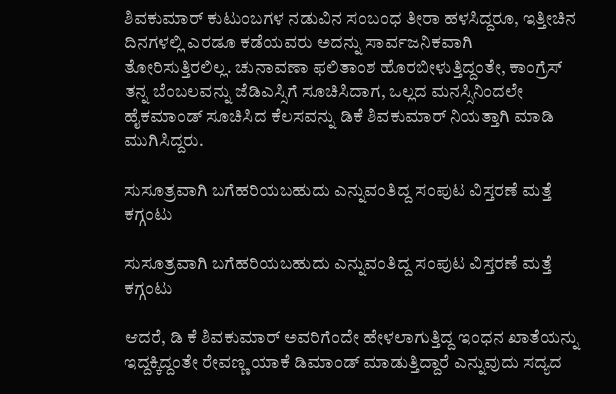ಶಿವಕುಮಾರ್ ಕುಟುಂಬಗಳ ನಡುವಿನ ಸಂಬಂಧ ತೀರಾ ಹಳಸಿದ್ದರೂ, ಇತ್ತೀಚಿನ ದಿನಗಳಲ್ಲಿ ಎರಡೂ ಕಡೆಯವರು ಅದನ್ನು ಸಾರ್ವಜನಿಕವಾಗಿ ತೋರಿಸುತ್ತಿರಲಿಲ್ಲ. ಚುನಾವಣಾ ಫಲಿತಾಂಶ ಹೊರಬೀಳುತ್ತಿದ್ದಂತೇ, ಕಾಂಗ್ರೆಸ್ ತನ್ನ ಬೆಂಬಲವನ್ನು ಜೆಡಿಎಸ್ಸಿಗೆ ಸೂಚಿಸಿದಾಗ, ಒಲ್ಲದ ಮನಸ್ಸಿನಿಂದಲೇ ಹೈಕಮಾಂಡ್ ಸೂಚಿಸಿದ ಕೆಲಸವನ್ನು ಡಿಕೆ ಶಿವಕುಮಾರ್ ನಿಯತ್ತಾಗಿ ಮಾಡಿ ಮುಗಿಸಿದ್ದರು.

ಸುಸೂತ್ರವಾಗಿ ಬಗೆಹರಿಯಬಹುದು ಎನ್ನುವಂತಿದ್ದ ಸಂಪುಟ ವಿಸ್ತರಣೆ ಮತ್ತೆ ಕಗ್ಗಂಟು

ಸುಸೂತ್ರವಾಗಿ ಬಗೆಹರಿಯಬಹುದು ಎನ್ನುವಂತಿದ್ದ ಸಂಪುಟ ವಿಸ್ತರಣೆ ಮತ್ತೆ ಕಗ್ಗಂಟು

ಆದರೆ, ಡಿ ಕೆ ಶಿವಕುಮಾರ್ ಅವರಿಗೆಂದೇ ಹೇಳಲಾಗುತ್ತಿದ್ದ ಇಂಧನ ಖಾತೆಯನ್ನು ಇದ್ದಕ್ಕಿದ್ದಂತೇ ರೇವಣ್ಣ ಯಾಕೆ ಡಿಮಾಂಡ್ ಮಾಡುತ್ತಿದ್ದಾರೆ ಎನ್ನುವುದು ಸದ್ಯದ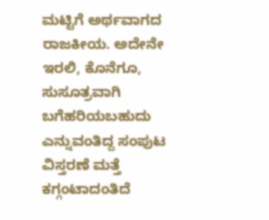ಮಟ್ಟಿಗೆ ಅರ್ಥವಾಗದ ರಾಜಕೀಯ. ಅದೇನೇ ಇರಲಿ, ಕೊನೆಗೂ, ಸುಸೂತ್ರವಾಗಿ ಬಗೆಹರಿಯಬಹುದು ಎನ್ನುವಂತಿದ್ದ ಸಂಪುಟ ವಿಸ್ತರಣೆ ಮತ್ತೆ ಕಗ್ಗಂಟಾದಂತಿದೆ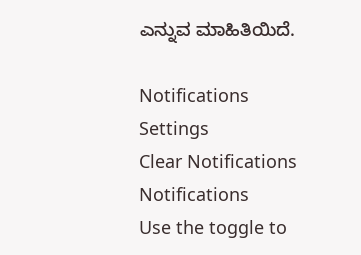ಎನ್ನುವ ಮಾಹಿತಿಯಿದೆ.

Notifications
Settings
Clear Notifications
Notifications
Use the toggle to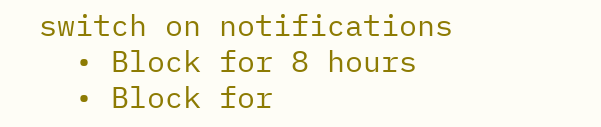switch on notifications
  • Block for 8 hours
  • Block for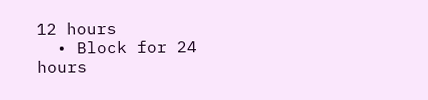12 hours
  • Block for 24 hours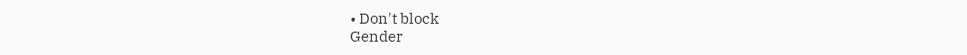• Don't block
Gender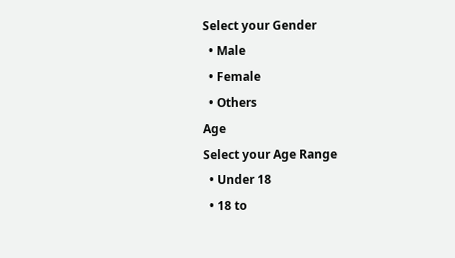Select your Gender
  • Male
  • Female
  • Others
Age
Select your Age Range
  • Under 18
  • 18 to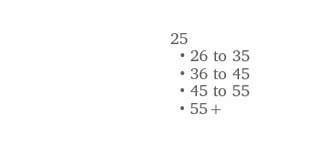25
  • 26 to 35
  • 36 to 45
  • 45 to 55
  • 55+